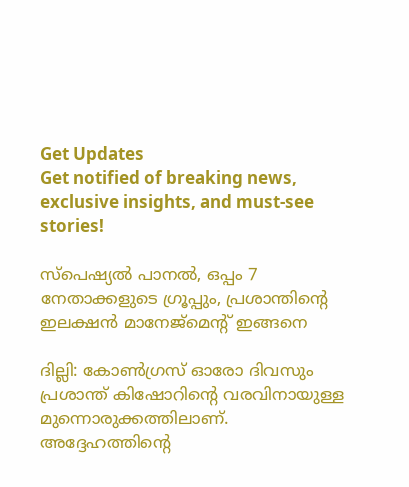Get Updates
Get notified of breaking news, exclusive insights, and must-see stories!

സ്‌പെഷ്യല്‍ പാനല്‍, ഒപ്പം 7 നേതാക്കളുടെ ഗ്രൂപ്പും, പ്രശാന്തിന്റെ ഇലക്ഷന്‍ മാനേജ്‌മെന്റ് ഇങ്ങനെ

ദില്ലി: കോണ്‍ഗ്രസ് ഓരോ ദിവസും പ്രശാന്ത് കിഷോറിന്റെ വരവിനായുള്ള മുന്നൊരുക്കത്തിലാണ്. അദ്ദേഹത്തിന്റെ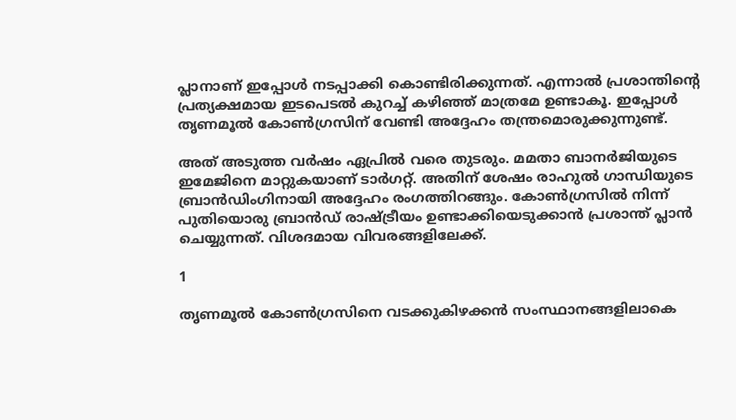പ്ലാനാണ് ഇപ്പോള്‍ നടപ്പാക്കി കൊണ്ടിരിക്കുന്നത്. എന്നാല്‍ പ്രശാന്തിന്റെ പ്രത്യക്ഷമായ ഇടപെടല്‍ കുറച്ച് കഴിഞ്ഞ് മാത്രമേ ഉണ്ടാകൂ. ഇപ്പോള്‍ തൃണമൂല്‍ കോണ്‍ഗ്രസിന് വേണ്ടി അദ്ദേഹം തന്ത്രമൊരുക്കുന്നുണ്ട്.

അത് അടുത്ത വര്‍ഷം ഏപ്രില്‍ വരെ തുടരും. മമതാ ബാനര്‍ജിയുടെ ഇമേജിനെ മാറ്റുകയാണ് ടാര്‍ഗറ്റ്. അതിന് ശേഷം രാഹുല്‍ ഗാന്ധിയുടെ ബ്രാന്‍ഡിംഗിനായി അദ്ദേഹം രംഗത്തിറങ്ങും. കോണ്‍ഗ്രസില്‍ നിന്ന് പുതിയൊരു ബ്രാന്‍ഡ് രാഷ്ട്രീയം ഉണ്ടാക്കിയെടുക്കാന്‍ പ്രശാന്ത് പ്ലാന്‍ ചെയ്യുന്നത്. വിശദമായ വിവരങ്ങളിലേക്ക്.

1

തൃണമൂല്‍ കോണ്‍ഗ്രസിനെ വടക്കുകിഴക്കന്‍ സംസ്ഥാനങ്ങളിലാകെ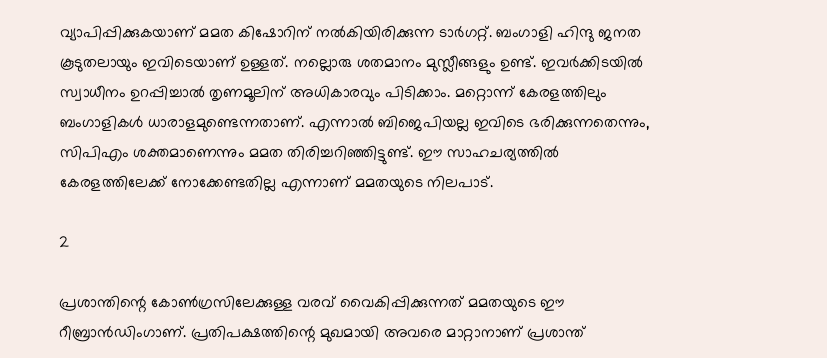വ്യാപിപ്പിക്കുകയാണ് മമത കിഷോറിന് നല്‍കിയിരിക്കുന്ന ടാര്‍ഗറ്റ്. ബംഗാളി ഹിന്ദു ജനത കൂടുതലായും ഇവിടെയാണ് ഉള്ളത്. നല്ലൊരു ശതമാനം മുസ്ലീങ്ങളും ഉണ്ട്. ഇവര്‍ക്കിടയില്‍ സ്വാധീനം ഉറപ്പിച്ചാല്‍ തൃണമൂലിന് അധികാരവും പിടിക്കാം. മറ്റൊന്ന് കേരളത്തിലും ബംഗാളികള്‍ ധാരാളമുണ്ടെന്നതാണ്. എന്നാല്‍ ബിജെപിയല്ല ഇവിടെ ഭരിക്കുന്നതെന്നും, സിപിഎം ശക്തമാണെന്നും മമത തിരിച്ചറിഞ്ഞിട്ടുണ്ട്. ഈ സാഹചര്യത്തില്‍ കേരളത്തിലേക്ക് നോക്കേണ്ടതില്ല എന്നാണ് മമതയുടെ നിലപാട്.

2

പ്രശാന്തിന്റെ കോണ്‍ഗ്രസിലേക്കുള്ള വരവ് വൈകിപ്പിക്കുന്നത് മമതയുടെ ഈ റീബ്രാന്‍ഡിംഗാണ്. പ്രതിപക്ഷത്തിന്റെ മുഖമായി അവരെ മാറ്റാനാണ് പ്രശാന്ത്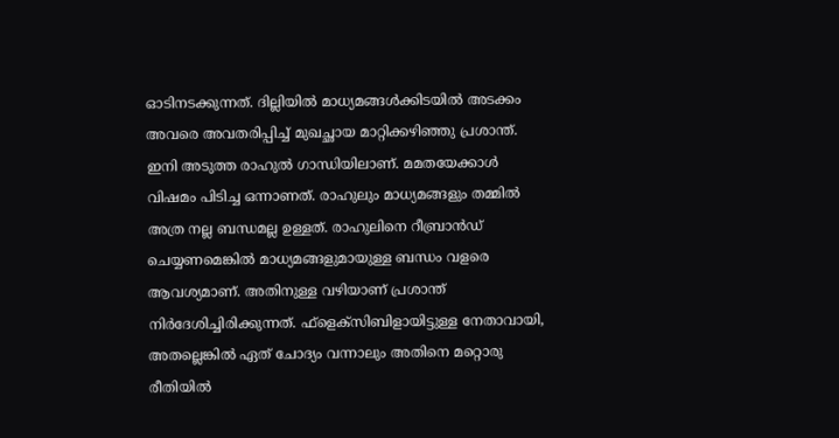ഓടിനടക്കുന്നത്. ദില്ലിയില്‍ മാധ്യമങ്ങള്‍ക്കിടയില്‍ അടക്കം അവരെ അവതരിപ്പിച്ച് മുഖച്ഛായ മാറ്റിക്കഴിഞ്ഞു പ്രശാന്ത്. ഇനി അടുത്ത രാഹുല്‍ ഗാന്ധിയിലാണ്. മമതയേക്കാള്‍ വിഷമം പിടിച്ച ഒന്നാണത്. രാഹുലും മാധ്യമങ്ങളും തമ്മില്‍ അത്ര നല്ല ബന്ധമല്ല ഉള്ളത്. രാഹുലിനെ റീബ്രാന്‍ഡ് ചെയ്യണമെങ്കില്‍ മാധ്യമങ്ങളുമായുള്ള ബന്ധം വളരെ ആവശ്യമാണ്. അതിനുള്ള വഴിയാണ് പ്രശാന്ത് നിര്‍ദേശിച്ചിരിക്കുന്നത്. ഫ്‌ളെക്‌സിബിളായിട്ടുള്ള നേതാവായി, അതല്ലെങ്കില്‍ ഏത് ചോദ്യം വന്നാലും അതിനെ മറ്റൊരു രീതിയില്‍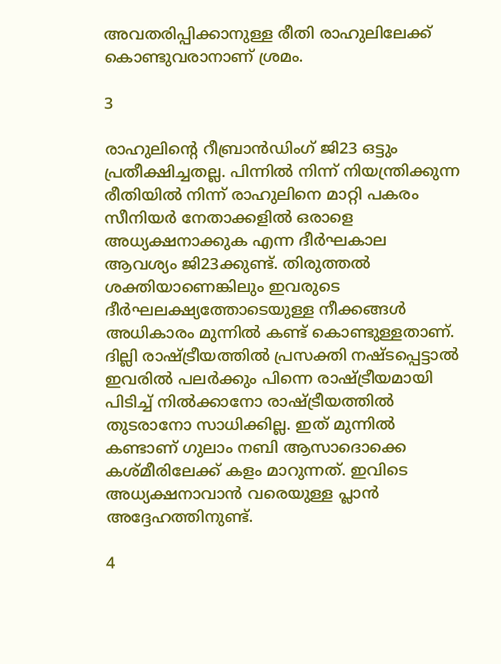അവതരിപ്പിക്കാനുള്ള രീതി രാഹുലിലേക്ക് കൊണ്ടുവരാനാണ് ശ്രമം.

3

രാഹുലിന്റെ റീബ്രാന്‍ഡിംഗ് ജി23 ഒട്ടും പ്രതീക്ഷിച്ചതല്ല. പിന്നില്‍ നിന്ന് നിയന്ത്രിക്കുന്ന രീതിയില്‍ നിന്ന് രാഹുലിനെ മാറ്റി പകരം സീനിയര്‍ നേതാക്കളില്‍ ഒരാളെ അധ്യക്ഷനാക്കുക എന്ന ദീര്‍ഘകാല ആവശ്യം ജി23ക്കുണ്ട്. തിരുത്തല്‍ ശക്തിയാണെങ്കിലും ഇവരുടെ ദീര്‍ഘലക്ഷ്യത്തോടെയുള്ള നീക്കങ്ങള്‍ അധികാരം മുന്നില്‍ കണ്ട് കൊണ്ടുള്ളതാണ്. ദില്ലി രാഷ്ട്രീയത്തില്‍ പ്രസക്തി നഷ്ടപ്പെട്ടാല്‍ ഇവരില്‍ പലര്‍ക്കും പിന്നെ രാഷ്ട്രീയമായി പിടിച്ച് നില്‍ക്കാനോ രാഷ്ട്രീയത്തില്‍ തുടരാനോ സാധിക്കില്ല. ഇത് മുന്നില്‍ കണ്ടാണ് ഗുലാം നബി ആസാദൊക്കെ കശ്മീരിലേക്ക് കളം മാറുന്നത്. ഇവിടെ അധ്യക്ഷനാവാന്‍ വരെയുള്ള പ്ലാന്‍ അദ്ദേഹത്തിനുണ്ട്.

4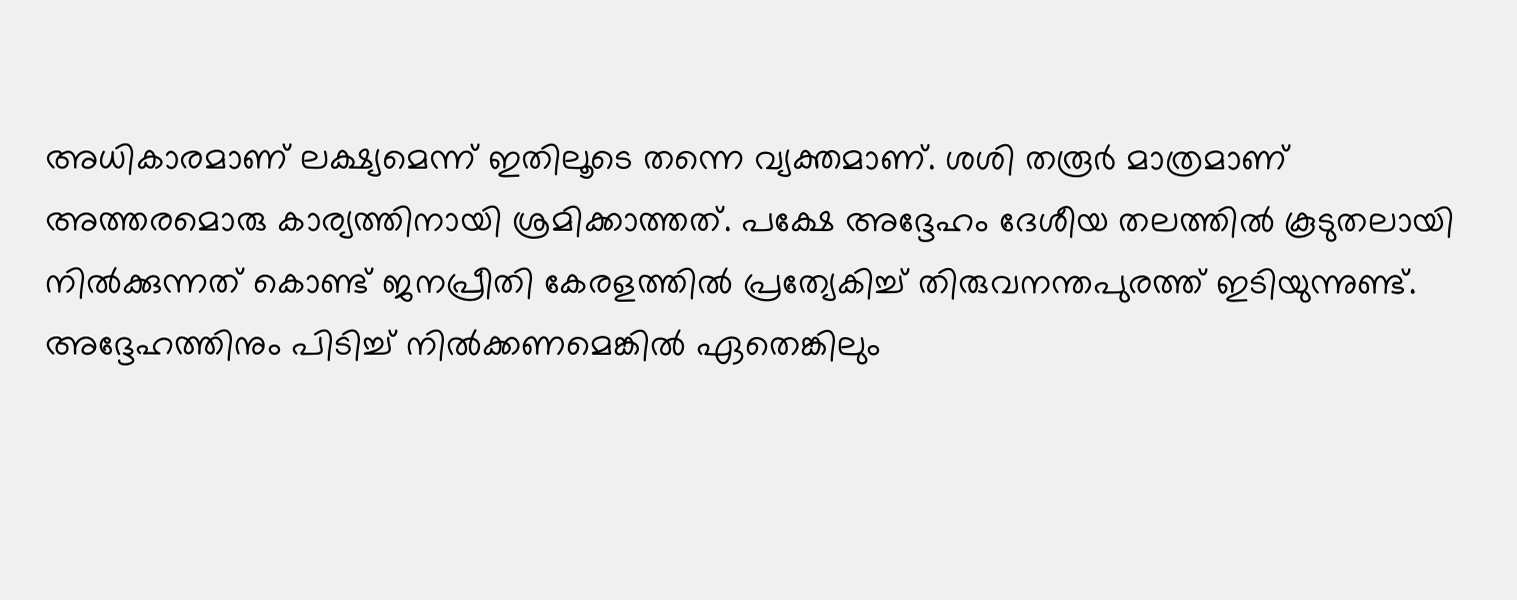അധികാരമാണ് ലക്ഷ്യമെന്ന് ഇതിലൂടെ തന്നെ വ്യക്തമാണ്. ശശി തരൂര്‍ മാത്രമാണ് അത്തരമൊരു കാര്യത്തിനായി ശ്രമിക്കാത്തത്. പക്ഷേ അദ്ദേഹം ദേശീയ തലത്തില്‍ കൂടുതലായി നില്‍ക്കുന്നത് കൊണ്ട് ജനപ്രീതി കേരളത്തില്‍ പ്രത്യേകിച്ച് തിരുവനന്തപുരത്ത് ഇടിയുന്നുണ്ട്. അദ്ദേഹത്തിനും പിടിച്ച് നില്‍ക്കണമെങ്കില്‍ ഏതെങ്കിലും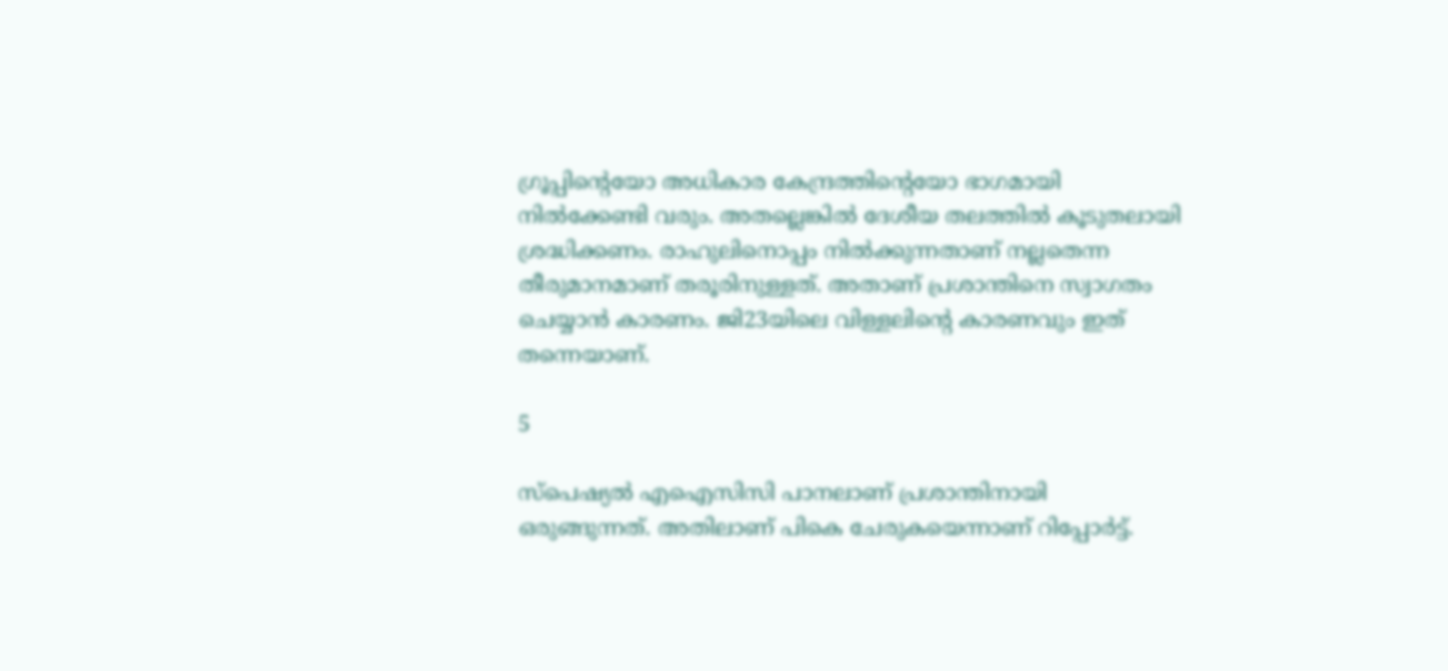ഗ്രൂപ്പിന്റെയോ അധികാര കേന്ദ്രത്തിന്റെയോ ഭാഗമായി നില്‍ക്കേണ്ടി വരും. അതല്ലെങ്കില്‍ ദേശീയ തലത്തില്‍ കൂടുതലായി ശ്രദ്ധിക്കണം. രാഹുലിനൊപ്പം നില്‍ക്കുന്നതാണ് നല്ലതെന്ന തീരുമാനമാണ് തരൂരിനുള്ളത്. അതാണ് പ്രശാന്തിനെ സ്വാഗതം ചെയ്യാന്‍ കാരണം. ജി23യിലെ വിള്ളലിന്റെ കാരണവും ഇത് തന്നെയാണ്.

5

സ്‌പെഷ്യല്‍ എഐസിസി പാനലാണ് പ്രശാന്തിനായി ഒരുങ്ങുന്നത്. അതിലാണ് പികെ ചേരുകയെന്നാണ് റിപ്പോര്‍ട്ട്.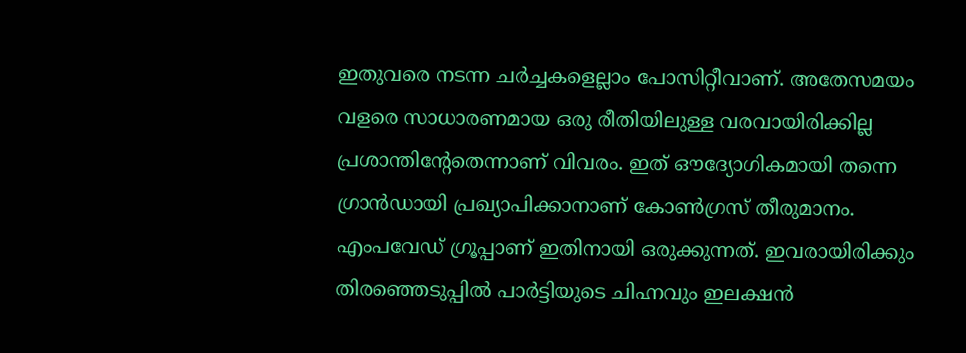ഇതുവരെ നടന്ന ചര്‍ച്ചകളെല്ലാം പോസിറ്റീവാണ്. അതേസമയം വളരെ സാധാരണമായ ഒരു രീതിയിലുള്ള വരവായിരിക്കില്ല പ്രശാന്തിന്റേതെന്നാണ് വിവരം. ഇത് ഔദ്യോഗികമായി തന്നെ ഗ്രാന്‍ഡായി പ്രഖ്യാപിക്കാനാണ് കോണ്‍ഗ്രസ് തീരുമാനം. എംപവേഡ് ഗ്രൂപ്പാണ് ഇതിനായി ഒരുക്കുന്നത്. ഇവരായിരിക്കും തിരഞ്ഞെടുപ്പില്‍ പാര്‍ട്ടിയുടെ ചിഹ്നവും ഇലക്ഷന്‍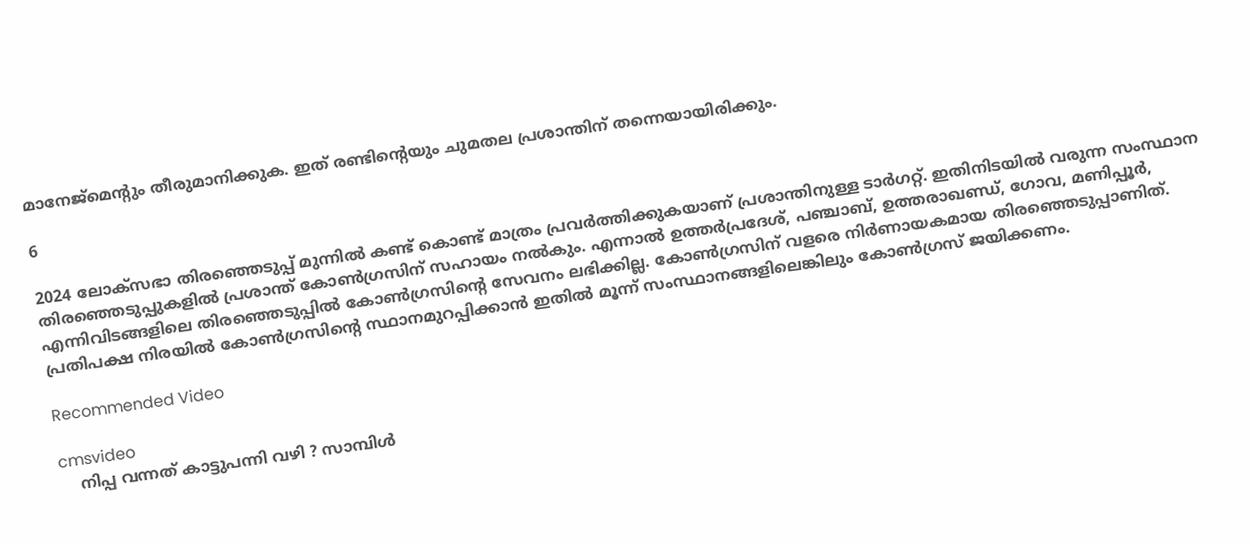മാനേജ്‌മെന്റും തീരുമാനിക്കുക. ഇത് രണ്ടിന്റെയും ചുമതല പ്രശാന്തിന് തന്നെയായിരിക്കും.

6

2024 ലോക്‌സഭാ തിരഞ്ഞെടുപ്പ് മുന്നില്‍ കണ്ട് കൊണ്ട് മാത്രം പ്രവര്‍ത്തിക്കുകയാണ് പ്രശാന്തിനുള്ള ടാര്‍ഗറ്റ്. ഇതിനിടയില്‍ വരുന്ന സംസ്ഥാന തിരഞ്ഞെടുപ്പുകളില്‍ പ്രശാന്ത് കോണ്‍ഗ്രസിന് സഹായം നല്‍കും. എന്നാല്‍ ഉത്തര്‍പ്രദേശ്, പഞ്ചാബ്, ഉത്തരാഖണ്ഡ്, ഗോവ, മണിപ്പൂര്‍, എന്നിവിടങ്ങളിലെ തിരഞ്ഞെടുപ്പില്‍ കോണ്‍ഗ്രസിന്റെ സേവനം ലഭിക്കില്ല. കോണ്‍ഗ്രസിന് വളരെ നിര്‍ണായകമായ തിരഞ്ഞെടുപ്പാണിത്. പ്രതിപക്ഷ നിരയില്‍ കോണ്‍ഗ്രസിന്റെ സ്ഥാനമുറപ്പിക്കാന്‍ ഇതില്‍ മൂന്ന് സംസ്ഥാനങ്ങളിലെങ്കിലും കോണ്‍ഗ്രസ് ജയിക്കണം.

Recommended Video

cmsvideo
    നിപ്പ വന്നത് കാട്ടുപന്നി വഴി ? സാമ്പിൾ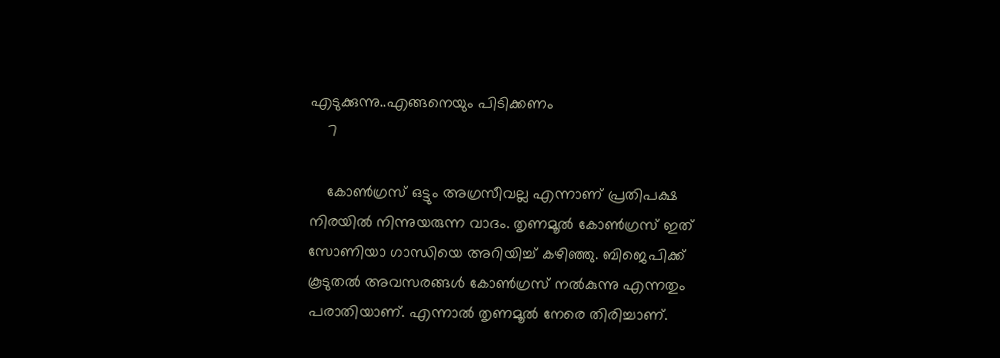എടുക്കുന്നു..എങ്ങനെയും പിടിക്കണം
    7

    കോണ്‍ഗ്രസ് ഒട്ടും അഗ്രസീവല്ല എന്നാണ് പ്രതിപക്ഷ നിരയില്‍ നിന്നുയരുന്ന വാദം. തൃണമൂല്‍ കോണ്‍ഗ്രസ് ഇത് സോണിയാ ഗാന്ധിയെ അറിയിച്ച് കഴിഞ്ഞു. ബിജെപിക്ക് കൂടുതല്‍ അവസരങ്ങള്‍ കോണ്‍ഗ്രസ് നല്‍കുന്നു എന്നതും പരാതിയാണ്. എന്നാല്‍ തൃണമൂല്‍ നേരെ തിരിച്ചാണ്.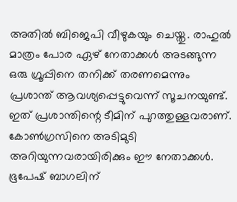അതില്‍ ബിജെപി വീഴുകയും ചെയ്തു. രാഹുല്‍ മാത്രം പോര ഏഴ് നേതാക്കള്‍ അടങ്ങുന്ന ഒരു ഗ്രൂപ്പിനെ തനിക്ക് തരണമെന്നും പ്രശാന്ത് ആവശ്യപ്പെട്ടുവെന്ന് സൂചനയുണ്ട്. ഇത് പ്രശാന്തിന്റെ ടീമിന് പുറത്തുള്ളവരാണ്. കോണ്‍ഗ്രസിനെ അടിമുടി അറിയുന്നവരായിരിക്കും ഈ നേതാക്കള്‍. ഭൂപേഷ് ബാഗലിന്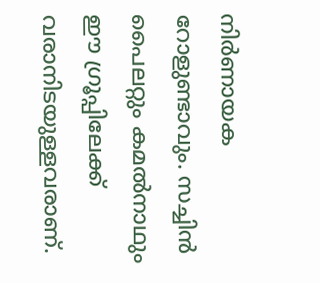നിര്‍ണായക റോളുണ്ടാവും. സച്ചിന്‍ പൈലറ്റും കമല്‍നാഥും ഈ ഗ്രൂപ്പിലേക്ക് വരാനിടയുള്ളവരാണ്.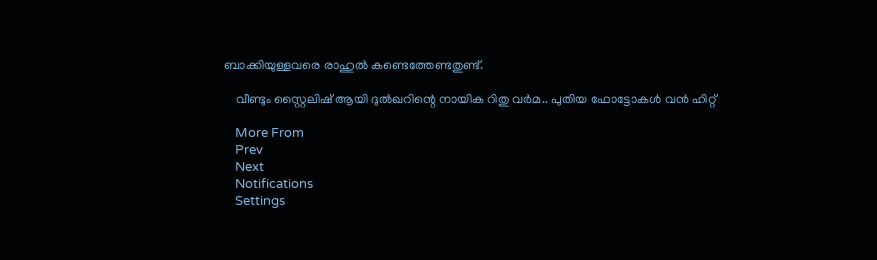ബാക്കിയുള്ളവരെ രാഹുല്‍ കണ്ടെത്തേണ്ടതുണ്ട്.

    വീണ്ടും സ്റ്റൈലിഷ് ആയി ദുൽഖറിന്റെ നായിക റിതു വർമ.. പുതിയ ഫോട്ടോകൾ വൻ ഹിറ്റ്

    More From
    Prev
    Next
    Notifications
    Settings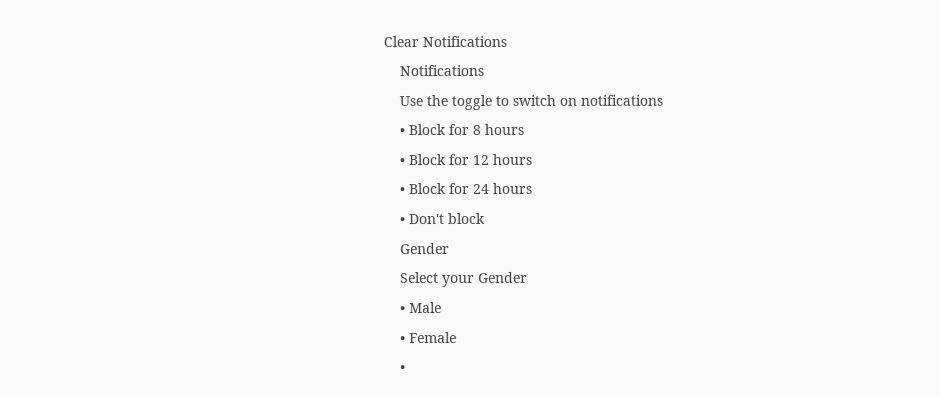Clear Notifications
    Notifications
    Use the toggle to switch on notifications
    • Block for 8 hours
    • Block for 12 hours
    • Block for 24 hours
    • Don't block
    Gender
    Select your Gender
    • Male
    • Female
    •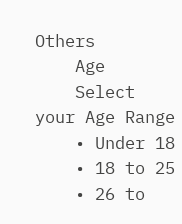Others
    Age
    Select your Age Range
    • Under 18
    • 18 to 25
    • 26 to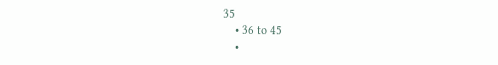35
    • 36 to 45
    •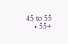45 to 55
    • 55+